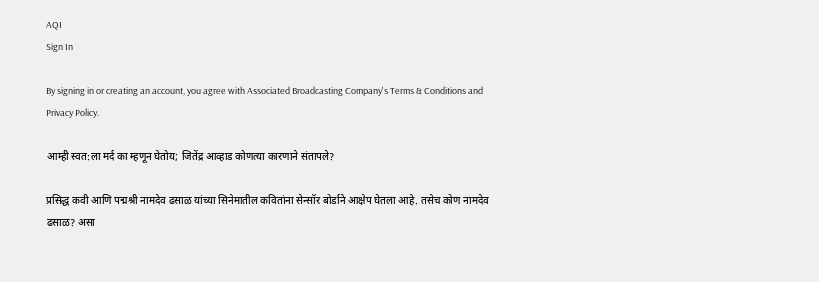AQI
Sign In

By signing in or creating an account, you agree with Associated Broadcasting Company's Terms & Conditions and Privacy Policy.

आम्ही स्वत:ला मर्द का म्हणून घेतोय; जितेंद्र आव्हाड कोणत्या कारणाने संतापले?

प्रसिद्ध कवी आणि पद्मश्री नामदेव ढसाळ यांच्या सिनेमातील कवितांना सेन्सॉर बोर्डाने आक्षेप घेतला आहे. तसेच कोण नामदेव ढसाळ? असा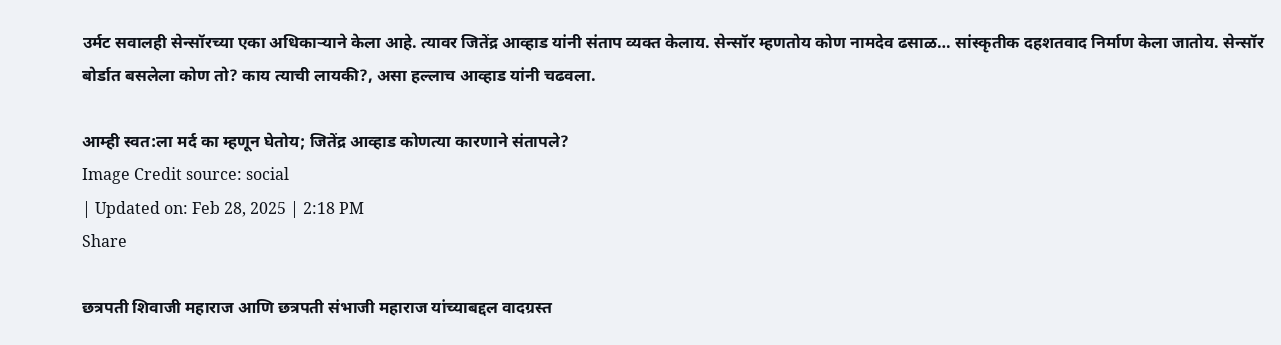उर्मट सवालही सेन्सॉरच्या एका अधिकाऱ्याने केला आहे. त्यावर जितेंद्र आव्हाड यांनी संताप व्यक्त केलाय. सेन्सॉर म्हणतोय कोण नामदेव ढसाळ… सांस्कृतीक दहशतवाद निर्माण केला जातोय. सेन्सॉर बोर्डात बसलेला कोण तो? काय त्याची लायकी?, असा हल्लाच आव्हाड यांनी चढवला.

आम्ही स्वत:ला मर्द का म्हणून घेतोय; जितेंद्र आव्हाड कोणत्या कारणाने संतापले?
Image Credit source: social
| Updated on: Feb 28, 2025 | 2:18 PM
Share

छत्रपती शिवाजी महाराज आणि छत्रपती संभाजी महाराज यांच्याबद्दल वादग्रस्त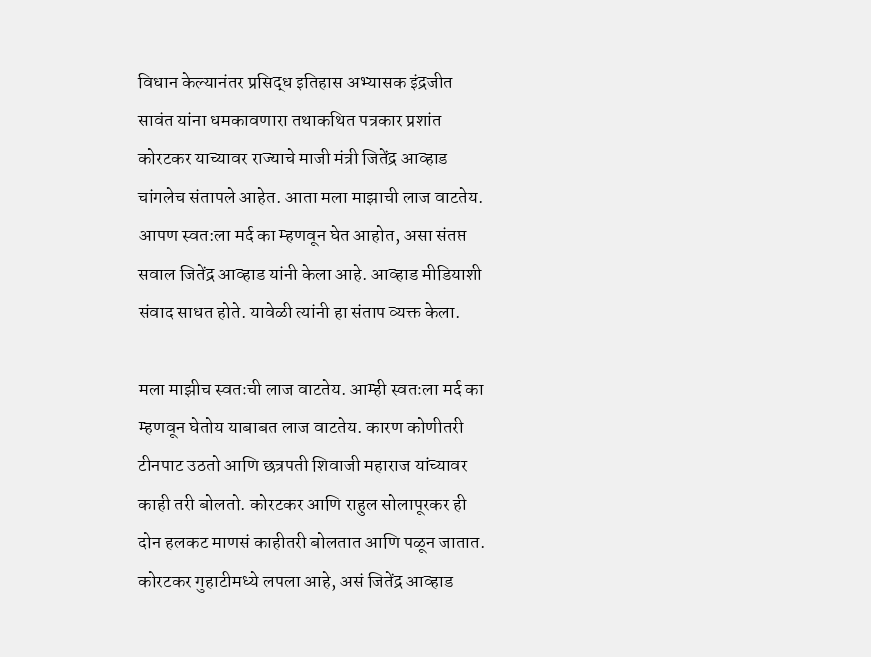विधान केल्यानंतर प्रसिद्ध इतिहास अभ्यासक इंद्रजीत सावंत यांना धमकावणारा तथाकथित पत्रकार प्रशांत कोरटकर याच्यावर राज्याचे माजी मंत्री जितेंद्र आव्हाड चांगलेच संतापले आहेत. आता मला माझाची लाज वाटतेय. आपण स्वत:ला मर्द का म्हणवून घेत आहोत, असा संतप्त सवाल जितेंद्र आव्हाड यांनी केला आहे. आव्हाड मीडियाशी संवाद साधत होते. यावेळी त्यांनी हा संताप व्यक्त केला.

मला माझीच स्वतःची लाज वाटतेय. आम्ही स्वतःला मर्द का म्हणवून घेतोय याबाबत लाज वाटतेय. कारण कोणीतरी टीनपाट उठतो आणि छत्रपती शिवाजी महाराज यांच्यावर काही तरी बोलतो. कोरटकर आणि राहुल सोलापूरकर ही दोन हलकट माणसं काहीतरी बोलतात आणि पळून जातात. कोरटकर गुहाटीमध्ये लपला आहे, असं जितेंद्र आव्हाड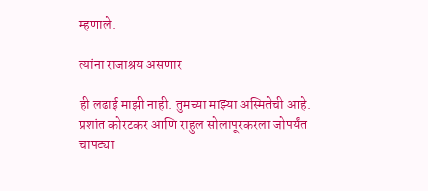म्हणाले.

त्यांना राजाश्रय असणार

ही लढाई माझी नाही. तुमच्या माझ्या अस्मितेची आहे. प्रशांत कोरटकर आणि राहुल सोलापूरकरला जोपर्यंत चापट्या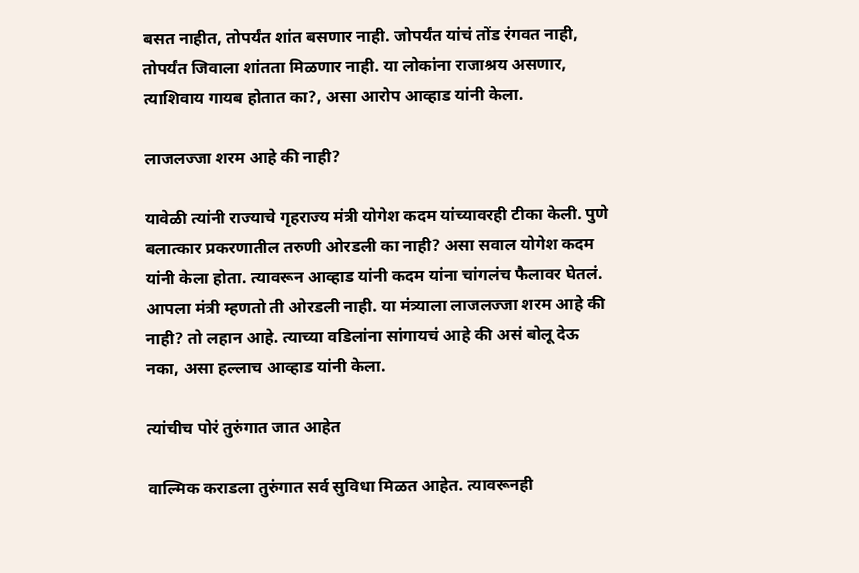बसत नाहीत, तोपर्यंत शांत बसणार नाही. जोपर्यंत यांचं तोंड रंगवत नाही, तोपर्यंत जिवाला शांतता मिळणार नाही. या लोकांना राजाश्रय असणार, त्याशिवाय गायब होतात का?, असा आरोप आव्हाड यांनी केला.

लाजलज्जा शरम आहे की नाही?

यावेळी त्यांनी राज्याचे गृहराज्य मंत्री योगेश कदम यांच्यावरही टीका केली. पुणे बलात्कार प्रकरणातील तरुणी ओरडली का नाही? असा सवाल योगेश कदम यांनी केला होता. त्यावरून आव्हाड यांनी कदम यांना चांगलंच फैलावर घेतलं. आपला मंत्री म्हणतो ती ओरडली नाही. या मंत्र्याला लाजलज्जा शरम आहे की नाही? तो लहान आहे. त्याच्या वडिलांना सांगायचं आहे की असं बोलू देऊ नका, असा हल्लाच आव्हाड यांनी केला.

त्यांचीच पोरं तुरुंगात जात आहेत

वाल्मिक कराडला तुरुंगात सर्व सुविधा मिळत आहेत. त्यावरूनही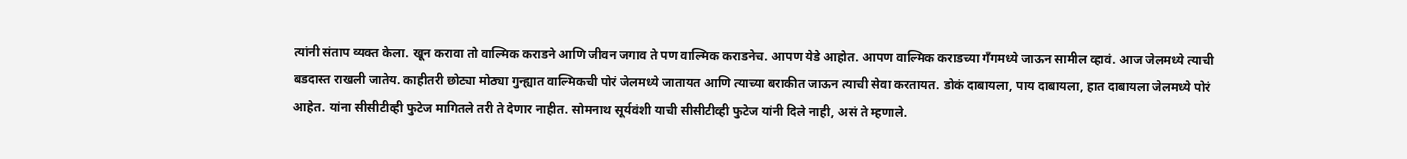त्यांनी संताप व्यक्त केला. खून करावा तो वाल्मिक कराडने आणि जीवन जगाव ते पण वाल्मिक कराडनेच. आपण येडे आहोत. आपण वाल्मिक कराडच्या गँगमध्ये जाऊन सामील व्हावं. आज जेलमध्ये त्याची बडदास्त राखली जातेय. काहीतरी छोट्या मोठ्या गुन्ह्यात वाल्मिकची पोरं जेलमध्ये जातायत आणि त्याच्या बराकीत जाऊन त्याची सेवा करतायत. डोकं दाबायला, पाय दाबायला, हात दाबायला जेलमध्ये पोरं आहेत. यांना सीसीटीव्ही फुटेज मागितले तरी ते देणार नाहीत. सोमनाथ सूर्यवंशी याची सीसीटीव्ही फुटेज यांनी दिले नाही, असं ते म्हणाले.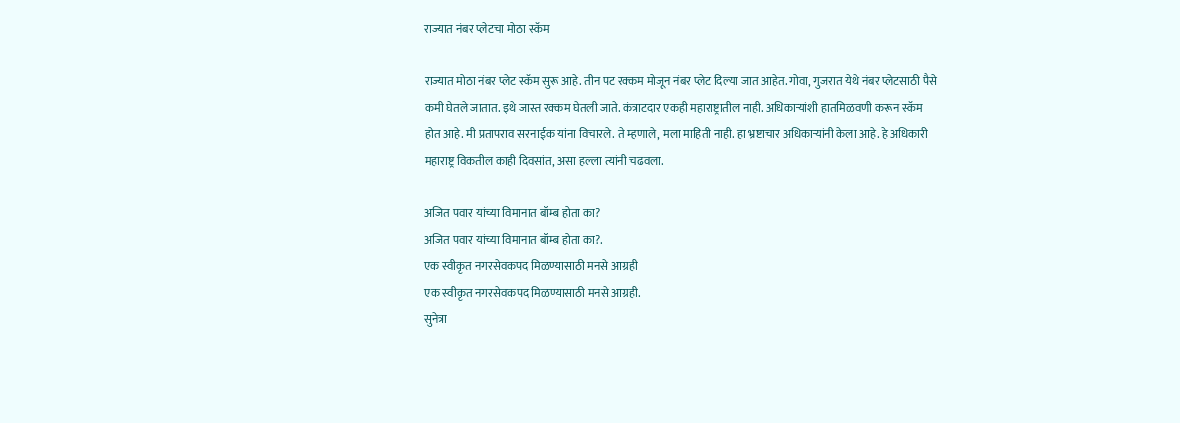राज्यात नंबर प्लेटचा मोठा स्कॅम

राज्यात मोठा नंबर प्लेट स्कॅम सुरू आहे. तीन पट रक्कम मोजून नंबर प्लेट दिल्या जात आहेत. गोवा, गुजरात येथे नंबर प्लेटसाठी पैसे कमी घेतले जातात. इथे जास्त रक्कम घेतली जाते. कंत्राटदार एकही महाराष्ट्रातील नाही. अधिकाऱ्यांशी हातमिळवणी करून स्कॅम होत आहे. मी प्रतापराव सरनाईक यांना विचारले. ते म्हणाले, मला माहिती नाही. हा भ्रष्टाचार अधिकाऱ्यांनी केला आहे. हे अधिकारी महाराष्ट्र विकतील काही दिवसांत, असा हल्ला त्यांनी चढवला.

अजित पवार यांच्या विमानात बॉम्ब होता का?
अजित पवार यांच्या विमानात बॉम्ब होता का?.
एक स्वीकृत नगरसेवकपद मिळण्यासाठी मनसे आग्रही
एक स्वीकृत नगरसेवकपद मिळण्यासाठी मनसे आग्रही.
सुनेत्रा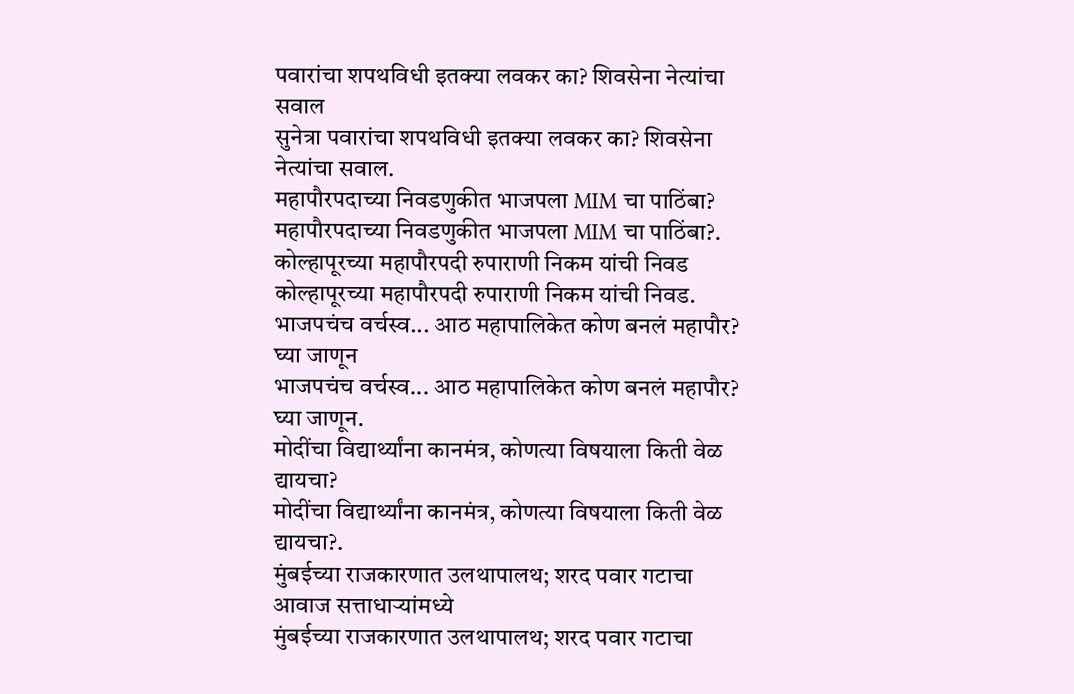पवारांचा शपथविधी इतक्या लवकर का? शिवसेना नेत्यांचा सवाल
सुनेत्रा पवारांचा शपथविधी इतक्या लवकर का? शिवसेना नेत्यांचा सवाल.
महापौरपदाच्या निवडणुकीत भाजपला MIM चा पाठिंबा?
महापौरपदाच्या निवडणुकीत भाजपला MIM चा पाठिंबा?.
कोल्हापूरच्या महापौरपदी रुपाराणी निकम यांची निवड
कोल्हापूरच्या महापौरपदी रुपाराणी निकम यांची निवड.
भाजपचंच वर्चस्व... आठ महापालिकेत कोण बनलं महापौर? घ्या जाणून
भाजपचंच वर्चस्व... आठ महापालिकेत कोण बनलं महापौर? घ्या जाणून.
मोदींचा विद्यार्थ्यांना कानमंत्र, कोणत्या विषयाला किती वेळ द्यायचा?
मोदींचा विद्यार्थ्यांना कानमंत्र, कोणत्या विषयाला किती वेळ द्यायचा?.
मुंबईच्या राजकारणात उलथापालथ; शरद पवार गटाचा आवाज सत्ताधाऱ्यांमध्ये
मुंबईच्या राजकारणात उलथापालथ; शरद पवार गटाचा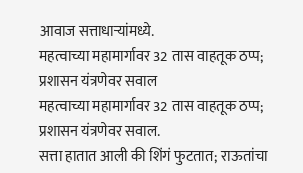आवाज सत्ताधाऱ्यांमध्ये.
महत्वाच्या महामार्गावर 32 तास वाहतूक ठप्प; प्रशासन यंत्रणेवर सवाल
महत्वाच्या महामार्गावर 32 तास वाहतूक ठप्प; प्रशासन यंत्रणेवर सवाल.
सत्ता हातात आली की शिंगं फुटतात; राऊतांचा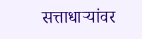सत्ताधाऱ्यांवर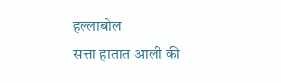हल्लाबोल
सत्ता हातात आली की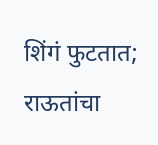शिंगं फुटतात; राऊतांचा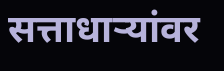सत्ताधाऱ्यांवर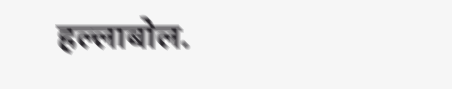हल्लाबोल.